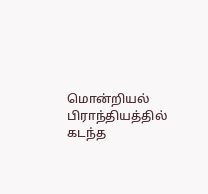மொன்றியல் பிராந்தியத்தில் கடந்த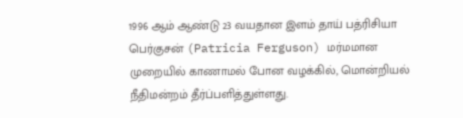1996 ஆம் ஆண்டு 23 வயதான இளம் தாய் பத்ரிசியா பெர்குசன் (Patricia Ferguson) மர்மமான முறையில் காணாமல் போன வழக்கில், மொன்றியல் நீதிமன்றம் தீர்ப்பளித்துள்ளது.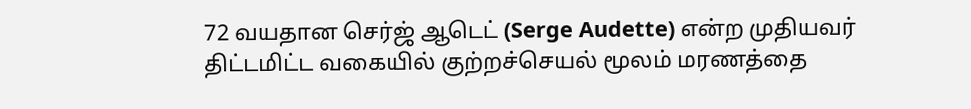72 வயதான செர்ஜ் ஆடெட் (Serge Audette) என்ற முதியவர் திட்டமிட்ட வகையில் குற்றச்செயல் மூலம் மரணத்தை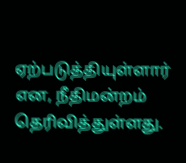ஏற்படுத்தியுள்ளார் என, நீதிமன்றம் தெரிவித்துள்ளது.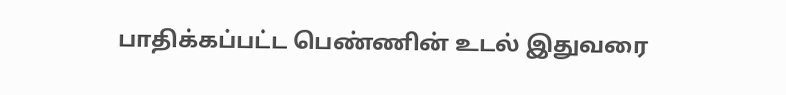பாதிக்கப்பட்ட பெண்ணின் உடல் இதுவரை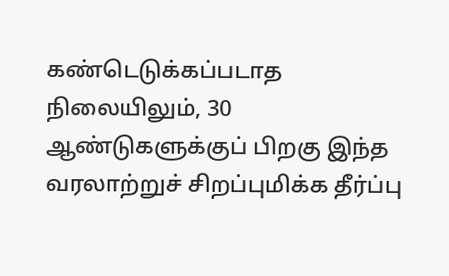கண்டெடுக்கப்படாத நிலையிலும், 30 ஆண்டுகளுக்குப் பிறகு இந்த வரலாற்றுச் சிறப்புமிக்க தீர்ப்பு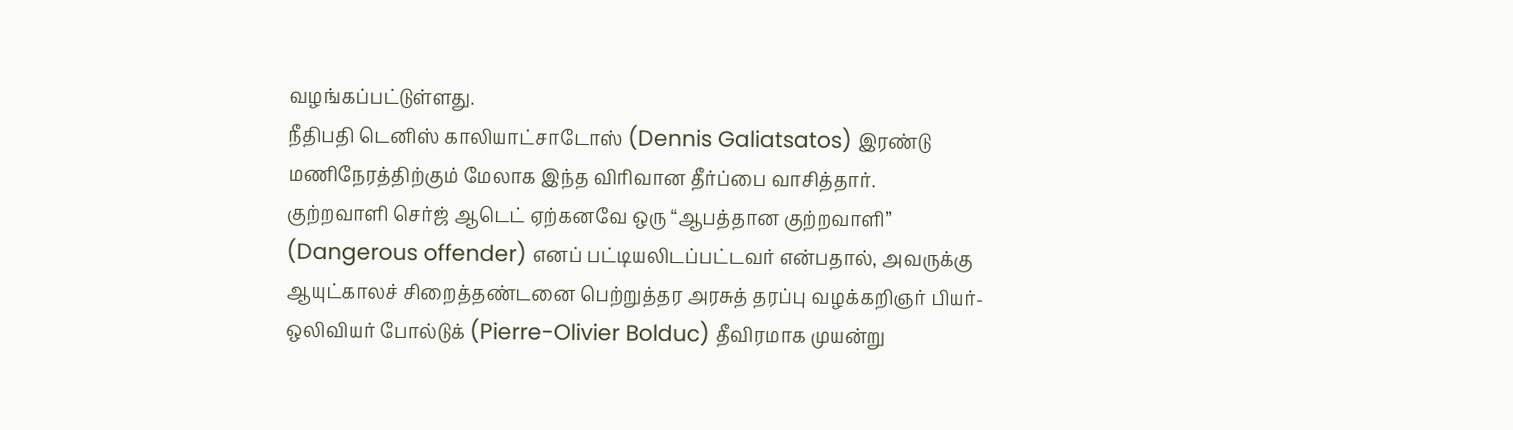வழங்கப்பட்டுள்ளது.
நீதிபதி டெனிஸ் காலியாட்சாடோஸ் (Dennis Galiatsatos) இரண்டு மணிநேரத்திற்கும் மேலாக இந்த விரிவான தீர்ப்பை வாசித்தார்.
குற்றவாளி செர்ஜ் ஆடெட் ஏற்கனவே ஒரு “ஆபத்தான குற்றவாளி” (Dangerous offender) எனப் பட்டியலிடப்பட்டவர் என்பதால், அவருக்கு ஆயுட்காலச் சிறைத்தண்டனை பெற்றுத்தர அரசுத் தரப்பு வழக்கறிஞர் பியர்-ஒலிவியர் போல்டுக் (Pierre-Olivier Bolduc) தீவிரமாக முயன்று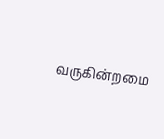வருகின்றமை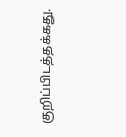குறிப்பிடத்தக்கது.